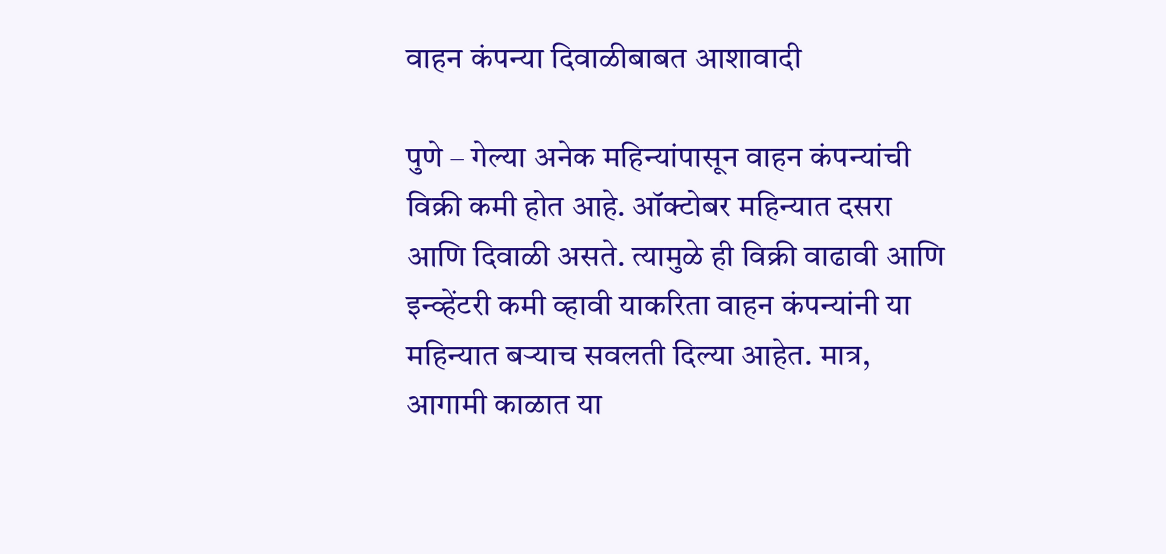वाहन कंपन्या दिवाळीबाबत आशावादी

पुणे – गेल्या अनेक महिन्यांपासून वाहन कंपन्यांची विक्री कमी होत आहे. ऑक्टोबर महिन्यात दसरा आणि दिवाळी असते. त्यामुळे ही विक्री वाढावी आणि इन्व्हेंटरी कमी व्हावी याकरिता वाहन कंपन्यांनी या महिन्यात बऱ्याच सवलती दिल्या आहेत. मात्र, आगामी काळात या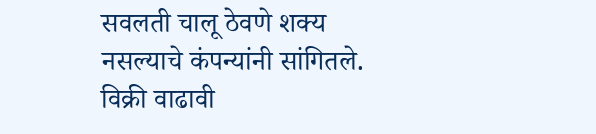सवलती चालू ठेवणे शक्य नसल्याचे कंपन्यांनी सांगितले.
विक्री वाढावी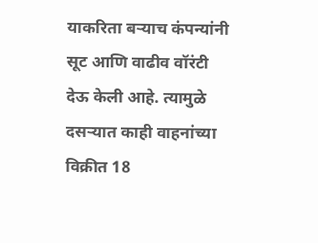याकरिता बऱ्याच कंपन्यांनी सूट आणि वाढीव वॉरंटी देऊ केली आहे. त्यामुळे दसऱ्यात काही वाहनांच्या विक्रीत 18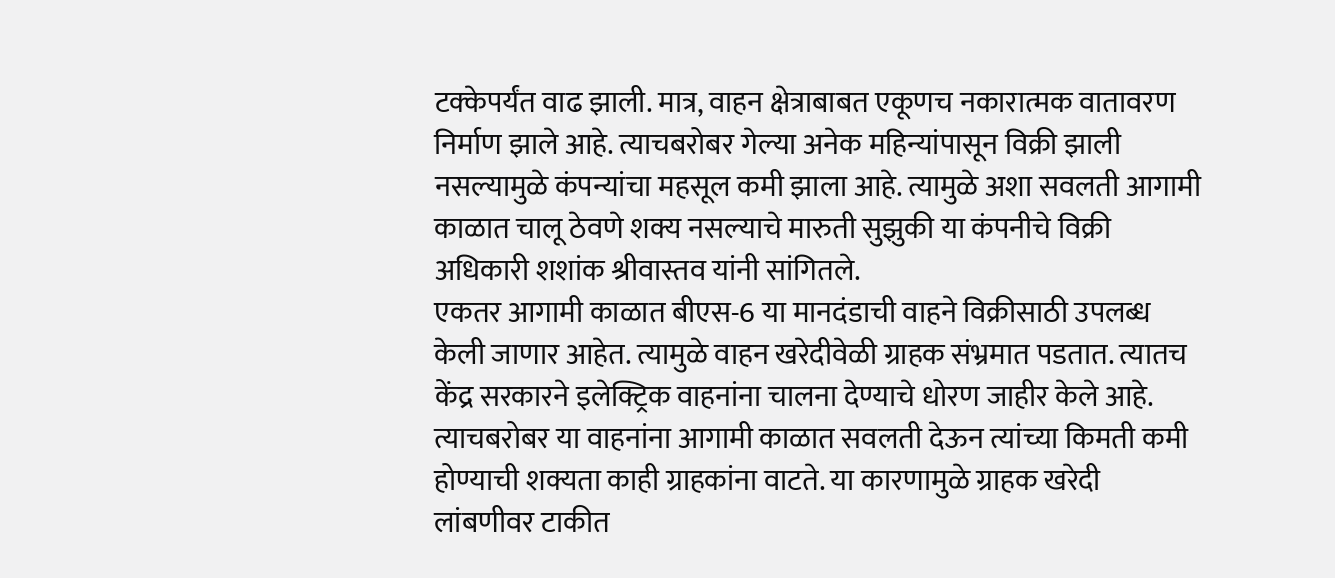टक्केपर्यंत वाढ झाली. मात्र, वाहन क्षेत्राबाबत एकूणच नकारात्मक वातावरण निर्माण झाले आहे. त्याचबरोबर गेल्या अनेक महिन्यांपासून विक्री झाली नसल्यामुळे कंपन्यांचा महसूल कमी झाला आहे. त्यामुळे अशा सवलती आगामी काळात चालू ठेवणे शक्य नसल्याचे मारुती सुझुकी या कंपनीचे विक्री अधिकारी शशांक श्रीवास्तव यांनी सांगितले.
एकतर आगामी काळात बीएस-6 या मानदंडाची वाहने विक्रीसाठी उपलब्ध केली जाणार आहेत. त्यामुळे वाहन खरेदीवेळी ग्राहक संभ्रमात पडतात. त्यातच केंद्र सरकारने इलेक्ट्रिक वाहनांना चालना देण्याचे धोरण जाहीर केले आहे. त्याचबरोबर या वाहनांना आगामी काळात सवलती देऊन त्यांच्या किमती कमी होण्याची शक्यता काही ग्राहकांना वाटते. या कारणामुळे ग्राहक खरेदी लांबणीवर टाकीत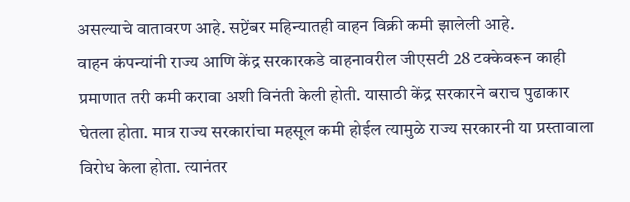असल्याचे वातावरण आहे. सप्टेंबर महिन्यातही वाहन विक्री कमी झालेली आहे.
वाहन कंपन्यांनी राज्य आणि केंद्र सरकारकडे वाहनावरील जीएसटी 28 टक्केवरून काही प्रमाणात तरी कमी करावा अशी विनंती केली होती. यासाठी केंद्र सरकारने बराच पुढाकार घेतला होता. मात्र राज्य सरकारांचा महसूल कमी होईल त्यामुळे राज्य सरकारनी या प्रस्तावाला विरोध केला होता. त्यानंतर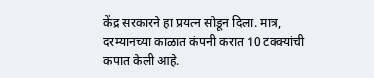केंद्र सरकारने हा प्रयत्न सोडून दिला. मात्र, दरम्यानच्या काळात कंपनी करात 10 टक्क्यांची कपात केली आहे.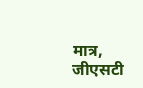मात्र, जीएसटी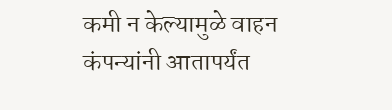कमी न केल्यामुळे वाहन कंपन्यांनी आतापर्यंत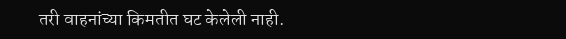तरी वाहनांच्या किमतीत घट केलेली नाही.